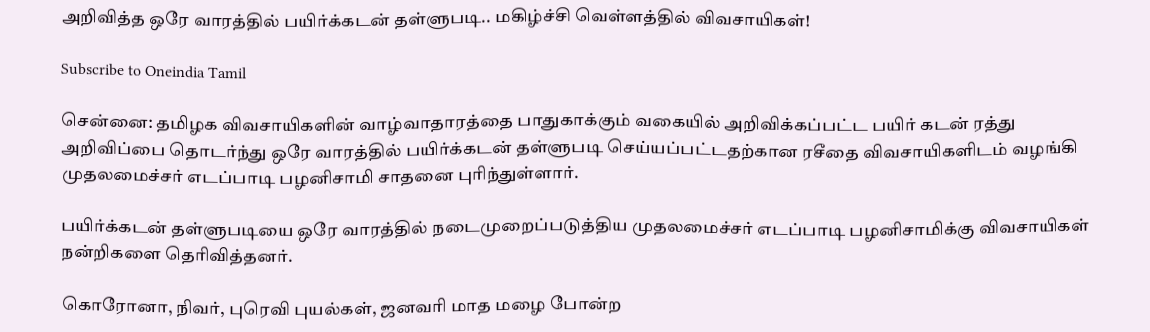அறிவித்த ஒரே வாரத்தில் பயிர்க்கடன் தள்ளுபடி.. மகிழ்ச்சி வெள்ளத்தில் விவசாயிகள்!

Subscribe to Oneindia Tamil

சென்னை: தமிழக விவசாயிகளின் வாழ்வாதாரத்தை பாதுகாக்கும் வகையில் அறிவிக்கப்பட்ட பயிர் கடன் ரத்து அறிவிப்பை தொடர்ந்து ஒரே வாரத்தில் பயிர்க்கடன் தள்ளுபடி செய்யப்பட்டதற்கான ரசீதை விவசாயிகளிடம் வழங்கி முதலமைச்சர் எடப்பாடி பழனிசாமி சாதனை புரிந்துள்ளார்.

பயிர்க்கடன் தள்ளுபடியை ஒரே வாரத்தில் நடைமுறைப்படுத்திய முதலமைச்சர் எடப்பாடி பழனிசாமிக்கு விவசாயிகள் நன்றிகளை தெரிவித்தனர்.

கொரோனா, நிவர், புரெவி புயல்கள், ஜனவரி மாத மழை போன்ற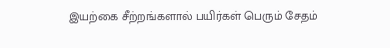இயற்கை சீற்றங்களால் பயிர்கள் பெரும் சேதம்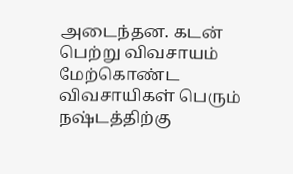அடைந்தன. கடன் பெற்று விவசாயம் மேற்கொண்ட விவசாயிகள் பெரும் நஷ்டத்திற்கு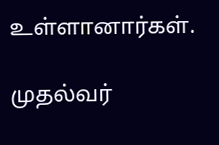உள்ளானார்கள்.

முதல்வர்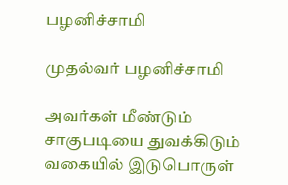பழனிச்சாமி

முதல்வர் பழனிச்சாமி

அவர்கள் மீண்டும் சாகுபடியை துவக்கிடும் வகையில் இடுபொருள்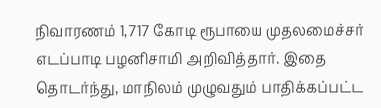நிவாரணம் 1,717 கோடி ரூபாயை முதலமைச்சர் எடப்பாடி பழனிசாமி அறிவித்தார். இதை தொடர்ந்து, மாநிலம் முழுவதும் பாதிக்கப்பட்ட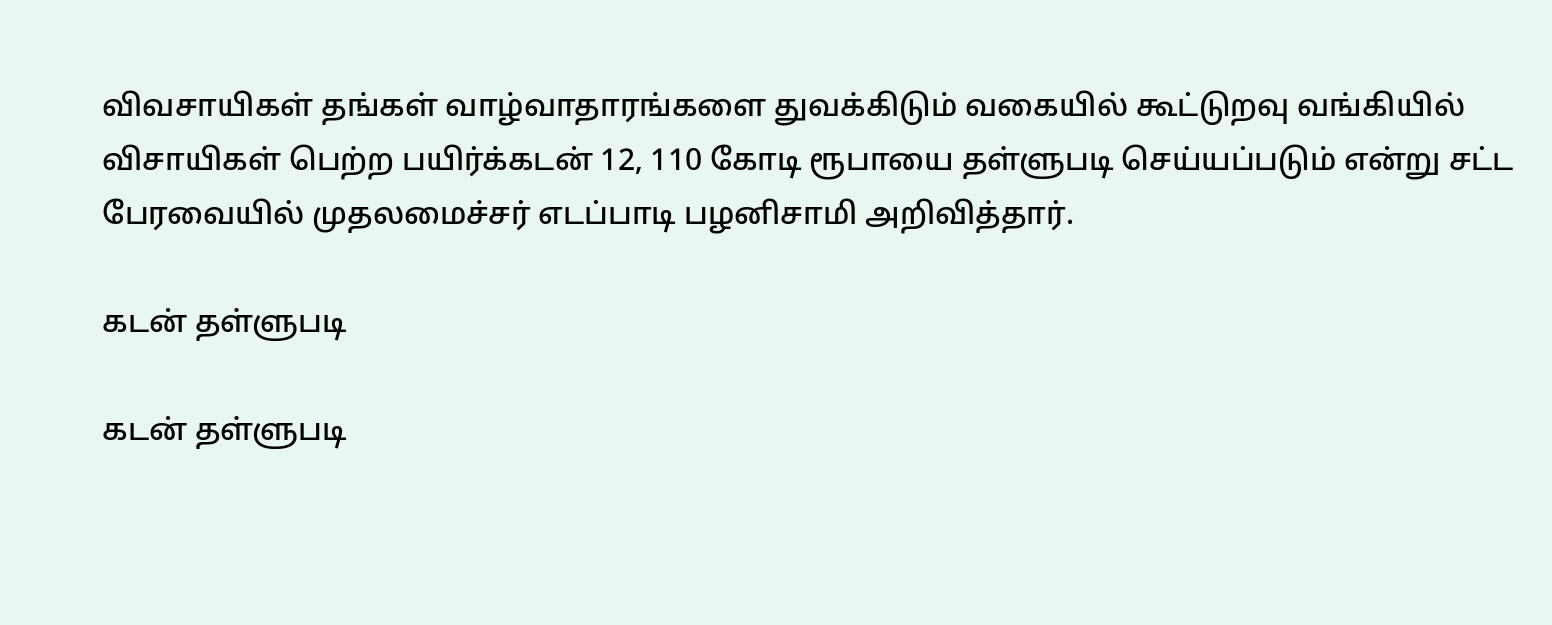விவசாயிகள் தங்கள் வாழ்வாதாரங்களை துவக்கிடும் வகையில் கூட்டுறவு வங்கியில் விசாயிகள் பெற்ற பயிர்க்கடன் 12, 110 கோடி ரூபாயை தள்ளுபடி செய்யப்படும் என்று சட்ட பேரவையில் முதலமைச்சர் எடப்பாடி பழனிசாமி அறிவித்தார்.

கடன் தள்ளுபடி

கடன் தள்ளுபடி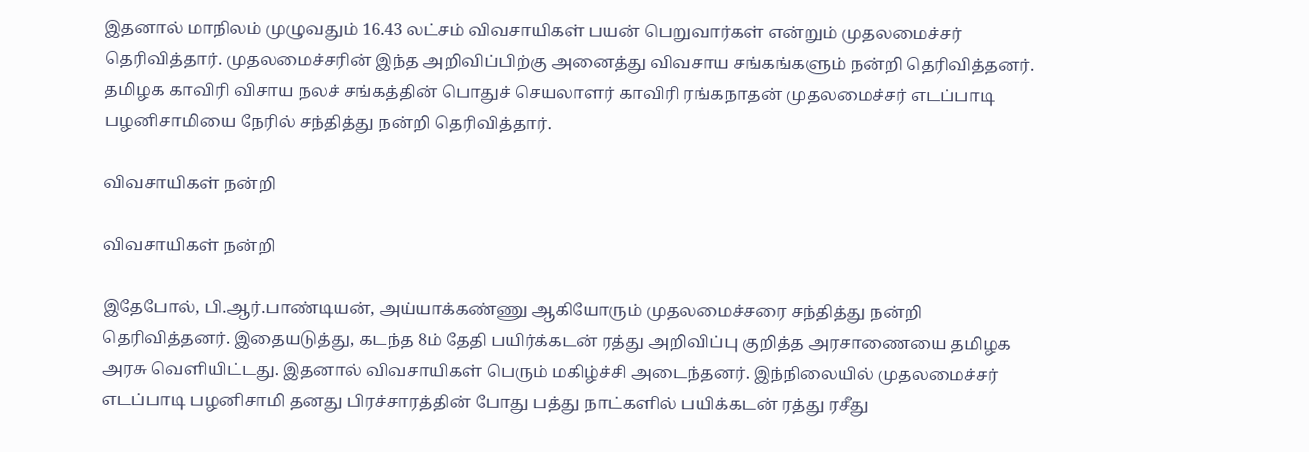இதனால் மாநிலம் முழுவதும் 16.43 லட்சம் விவசாயிகள் பயன் பெறுவார்கள் என்றும் முதலமைச்சர் தெரிவித்தார். முதலமைச்சரின் இந்த அறிவிப்பிற்கு அனைத்து விவசாய சங்கங்களும் நன்றி தெரிவித்தனர். தமிழக காவிரி விசாய நலச் சங்கத்தின் பொதுச் செயலாளர் காவிரி ரங்கநாதன் முதலமைச்சர் எடப்பாடி பழனிசாமியை நேரில் சந்தித்து நன்றி தெரிவித்தார்.

விவசாயிகள் நன்றி

விவசாயிகள் நன்றி

இதேபோல், பி.ஆர்.பாண்டியன், அய்யாக்கண்ணு ஆகியோரும் முதலமைச்சரை சந்தித்து நன்றி தெரிவித்தனர். இதையடுத்து, கடந்த 8ம் தேதி பயிர்க்கடன் ரத்து அறிவிப்பு குறித்த அரசாணையை தமிழக அரசு வெளியிட்டது. இதனால் விவசாயிகள் பெரும் மகிழ்ச்சி அடைந்தனர். இந்நிலையில் முதலமைச்சர் எடப்பாடி பழனிசாமி தனது பிரச்சாரத்தின் போது பத்து நாட்களில் பயிக்கடன் ரத்து ரசீது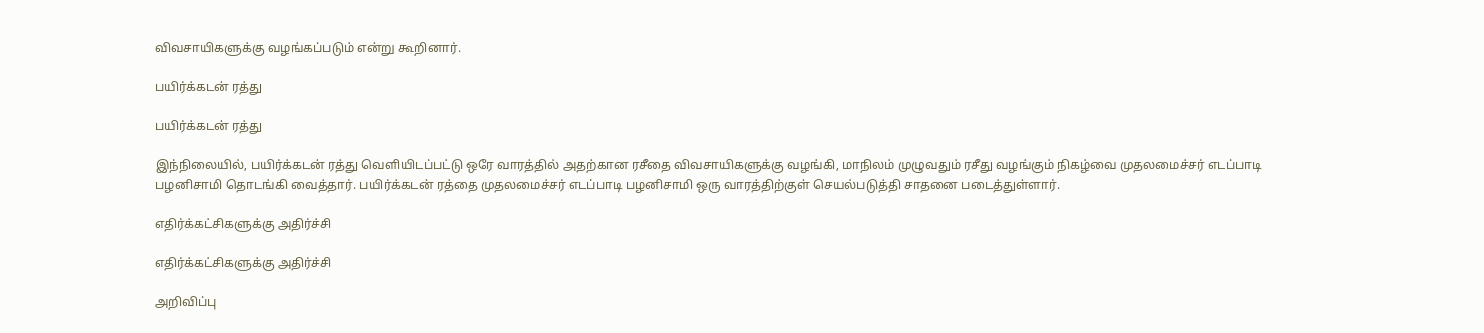விவசாயிகளுக்கு வழங்கப்படும் என்று கூறினார்.

பயிர்க்கடன் ரத்து

பயிர்க்கடன் ரத்து

இந்நிலையில், பயிர்க்கடன் ரத்து வெளியிடப்பட்டு ஒரே வாரத்தில் அதற்கான ரசீதை விவசாயிகளுக்கு வழங்கி, மாநிலம் முழுவதும் ரசீது வழங்கும் நிகழ்வை முதலமைச்சர் எடப்பாடி பழனிசாமி தொடங்கி வைத்தார். பயிர்க்கடன் ரத்தை முதலமைச்சர் எடப்பாடி பழனிசாமி ஒரு வாரத்திற்குள் செயல்படுத்தி சாதனை படைத்துள்ளார்.

எதிர்க்கட்சிகளுக்கு அதிர்ச்சி

எதிர்க்கட்சிகளுக்கு அதிர்ச்சி

அறிவிப்பு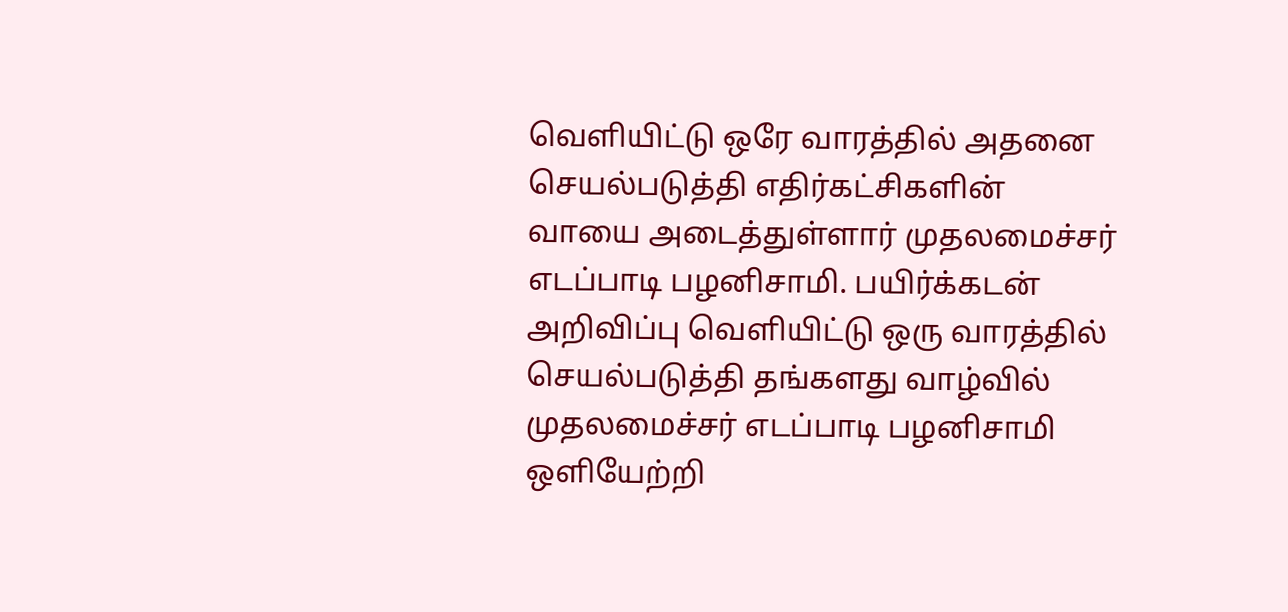வெளியிட்டு ஒரே வாரத்தில் அதனை செயல்படுத்தி எதிர்கட்சிகளின் வாயை அடைத்துள்ளார் முதலமைச்சர் எடப்பாடி பழனிசாமி. பயிர்க்கடன் அறிவிப்பு வெளியிட்டு ஒரு வாரத்தில் செயல்படுத்தி தங்களது வாழ்வில் முதலமைச்சர் எடப்பாடி பழனிசாமி ஒளியேற்றி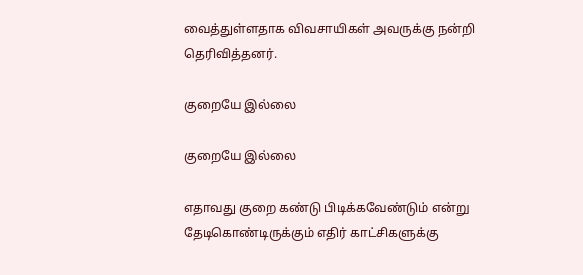வைத்துள்ளதாக விவசாயிகள் அவருக்கு நன்றி தெரிவித்தனர்.

குறையே இல்லை

குறையே இல்லை

எதாவது குறை கண்டு பிடிக்கவேண்டும் என்று தேடிகொண்டிருக்கும் எதிர் காட்சிகளுக்கு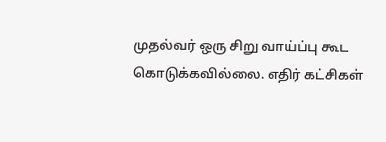முதல்வர் ஒரு சிறு வாய்ப்பு கூட கொடுக்கவில்லை. எதிர் கட்சிகள்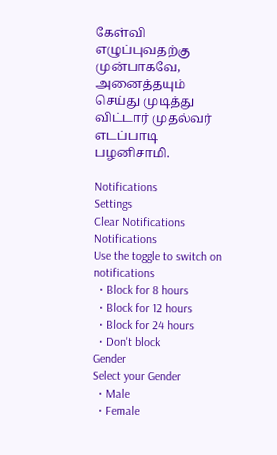கேள்வி எழுப்புவதற்கு முன்பாகவே, அனைத்தயும் செய்து முடித்து விட்டார் முதல்வர் எடப்பாடி பழனிசாமி.

Notifications
Settings
Clear Notifications
Notifications
Use the toggle to switch on notifications
  • Block for 8 hours
  • Block for 12 hours
  • Block for 24 hours
  • Don't block
Gender
Select your Gender
  • Male
  • Female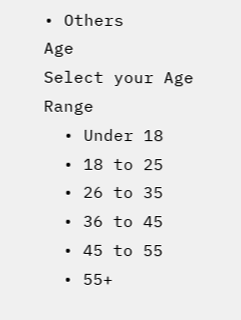• Others
Age
Select your Age Range
  • Under 18
  • 18 to 25
  • 26 to 35
  • 36 to 45
  • 45 to 55
  • 55+